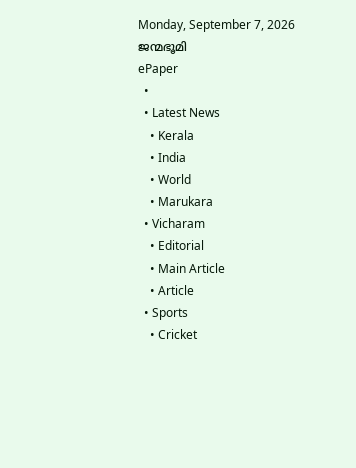Monday, September 7, 2026
ജന്മഭൂമി
ePaper
  •
  • Latest News
    • Kerala
    • India
    • World
    • Marukara
  • Vicharam
    • Editorial
    • Main Article
    • Article
  • Sports
    • Cricket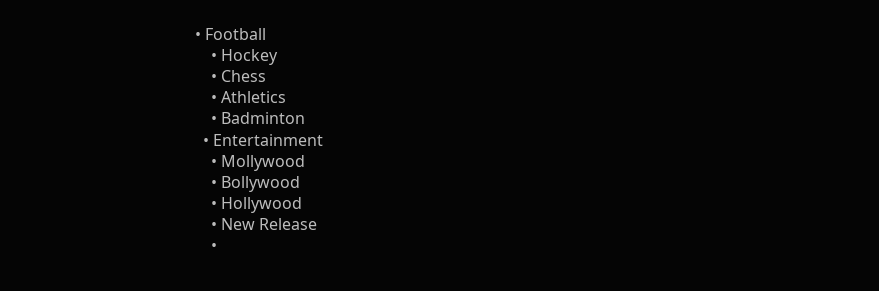• Football
    • Hockey
    • Chess
    • Athletics
    • Badminton
  • Entertainment
    • Mollywood
    • Bollywood
    • Hollywood
    • New Release
    •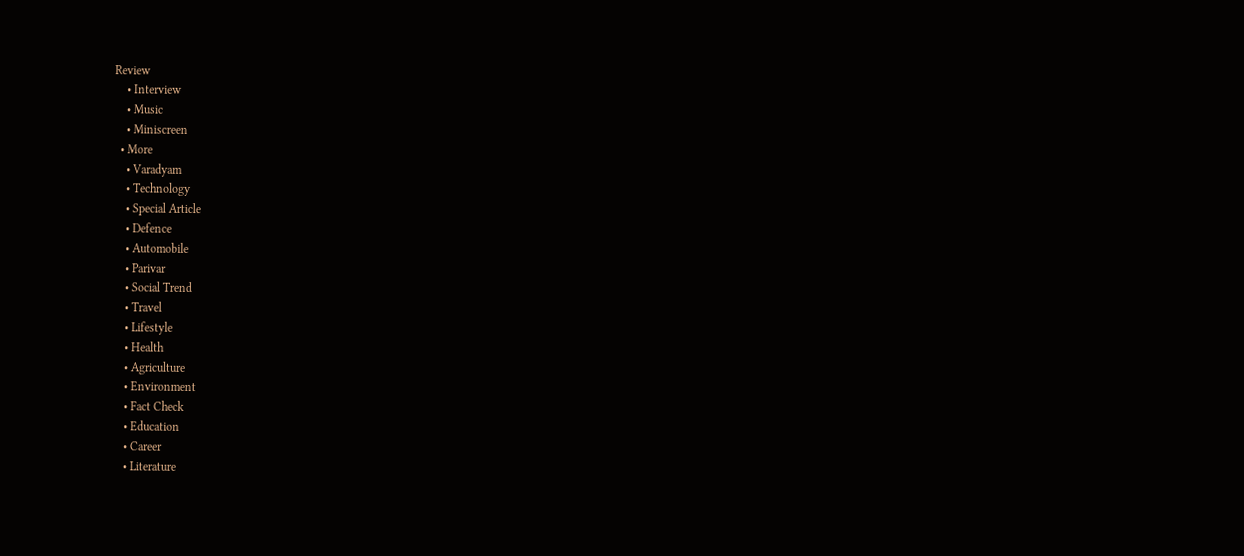Review
    • Interview
    • Music
    • Miniscreen
  • More
    • Varadyam
    • Technology
    • Special Article
    • Defence
    • Automobile
    • Parivar
    • Social Trend
    • Travel
    • Lifestyle
    • Health
    • Agriculture
    • Environment
    • Fact Check
    • Education
    • Career
    • Literature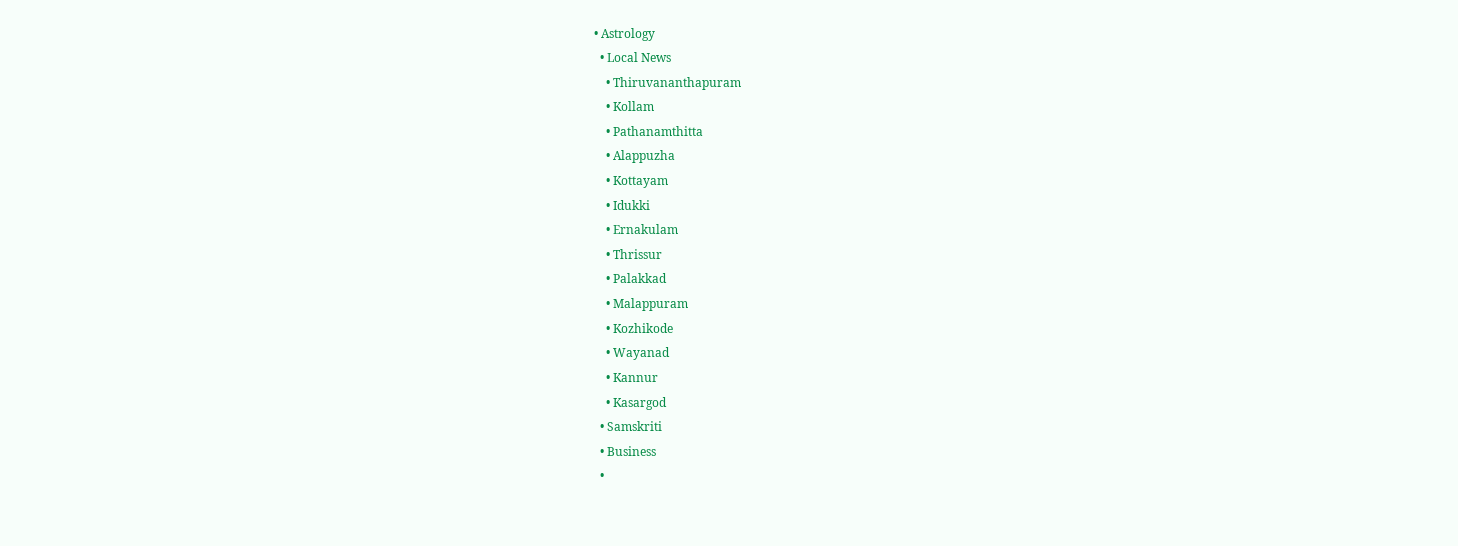• Astrology
  • Local News
    • Thiruvananthapuram
    • Kollam
    • Pathanamthitta
    • Alappuzha
    • Kottayam
    • Idukki
    • Ernakulam
    • Thrissur
    • Palakkad
    • Malappuram
    • Kozhikode
    • Wayanad
    • Kannur
    • Kasargod
  • Samskriti
  • Business
  •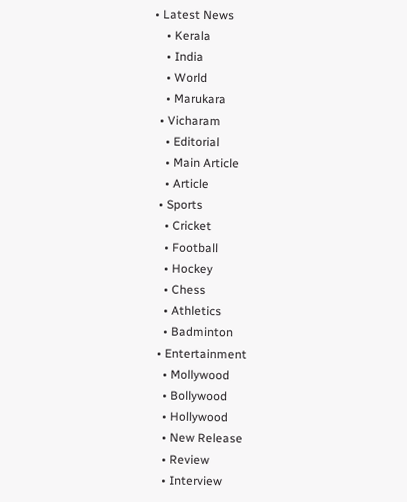• Latest News
    • Kerala
    • India
    • World
    • Marukara
  • Vicharam
    • Editorial
    • Main Article
    • Article
  • Sports
    • Cricket
    • Football
    • Hockey
    • Chess
    • Athletics
    • Badminton
  • Entertainment
    • Mollywood
    • Bollywood
    • Hollywood
    • New Release
    • Review
    • Interview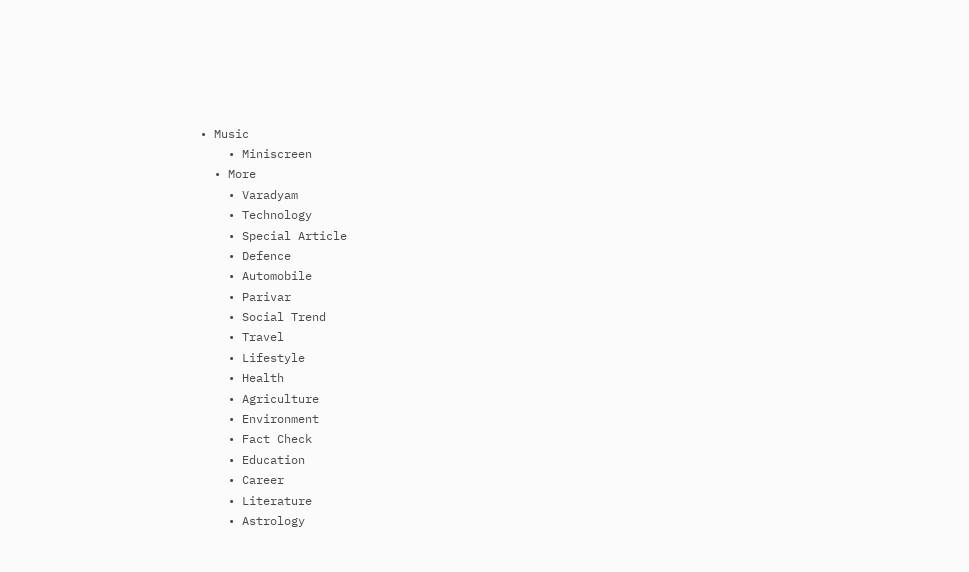• Music
    • Miniscreen
  • More
    • Varadyam
    • Technology
    • Special Article
    • Defence
    • Automobile
    • Parivar
    • Social Trend
    • Travel
    • Lifestyle
    • Health
    • Agriculture
    • Environment
    • Fact Check
    • Education
    • Career
    • Literature
    • Astrology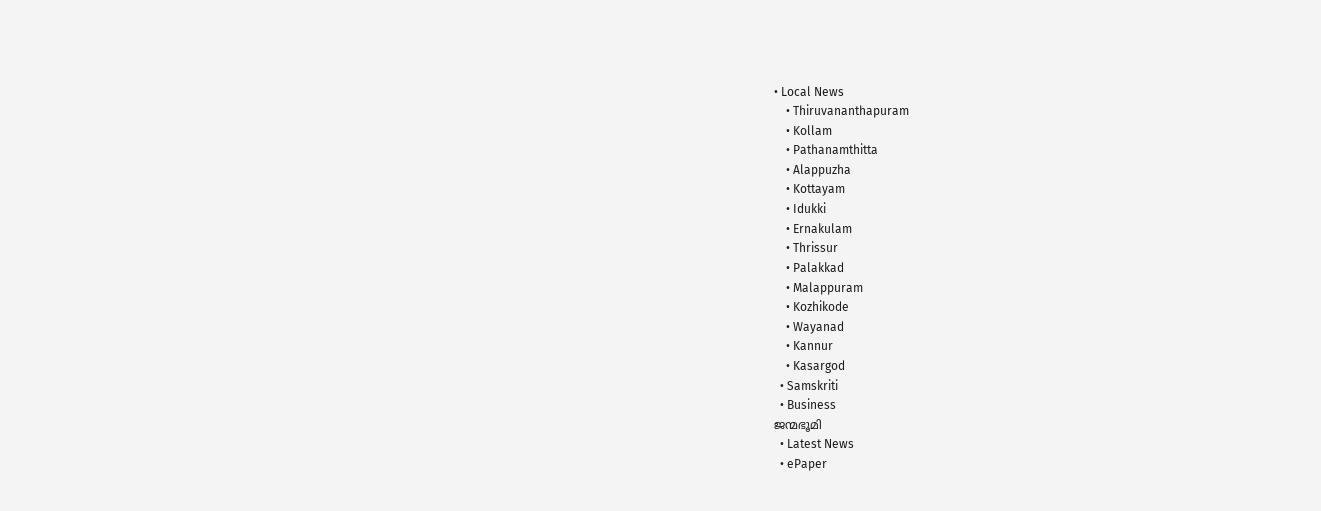• Local News
    • Thiruvananthapuram
    • Kollam
    • Pathanamthitta
    • Alappuzha
    • Kottayam
    • Idukki
    • Ernakulam
    • Thrissur
    • Palakkad
    • Malappuram
    • Kozhikode
    • Wayanad
    • Kannur
    • Kasargod
  • Samskriti
  • Business
ജന്മഭൂമി
  • Latest News
  • ePaper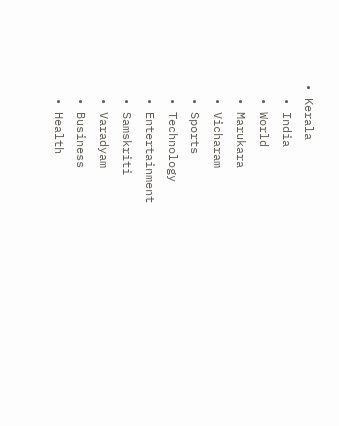• Kerala
  • India
  • World
  • Marukara
  • Vicharam
  • Sports
  • Technology
  • Entertainment
  • Samskriti
  • Varadyam
  • Business
  • Health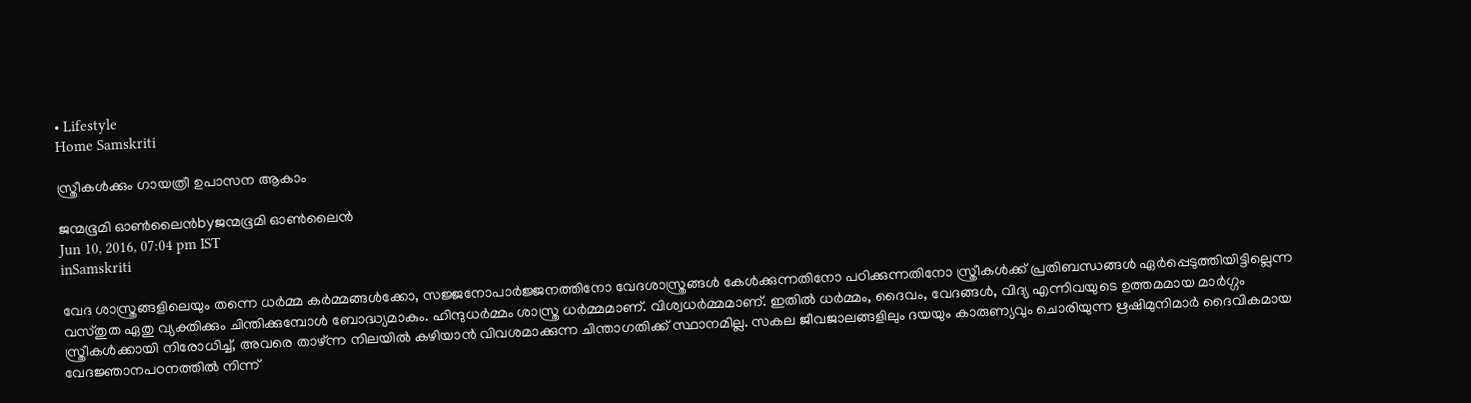• Lifestyle
Home Samskriti

സ്ത്രീകള്‍ക്കും ഗായത്രീ ഉപാസന ആകാം

ജന്മഭൂമി ഓണ്‍ലൈന്‍byജന്മഭൂമി ഓണ്‍ലൈന്‍
Jun 10, 2016, 07:04 pm IST
inSamskriti

വേദ ശാസ്ത്രങ്ങളിലെയും തന്നെ ധര്‍മ്മ കര്‍മ്മങ്ങള്‍ക്കോ, സജ്ജനോപാര്‍ജ്ജനത്തിനോ വേദശാസ്ത്രങ്ങള്‍ കേള്‍ക്കുന്നതിനോ പഠിക്കുന്നതിനോ സ്ത്രീകള്‍ക്ക് പ്രതിബന്ധങ്ങള്‍ ഏര്‍പ്പെടുത്തിയിട്ടില്ലെന്ന വസ്തുത ഏതു വ്യക്തിക്കും ചിന്തിക്കുമ്പോള്‍ ബോദ്ധ്യമാകും. ഹിന്ദുധര്‍മ്മം ശാസ്ത്ര ധര്‍മ്മമാണ്. വിശ്വധര്‍മ്മമാണ്. ഇതില്‍ ധര്‍മ്മം, ദൈവം, വേദങ്ങള്‍, വിദ്യ എന്നിവയുടെ ഉത്തമമായ മാര്‍ഗ്ഗം സ്ത്രീകള്‍ക്കായി നിരോധിച്ച്, അവരെ താഴ്ന്ന നിലയില്‍ കഴിയാന്‍ വിവശമാക്കുന്ന ചിന്താഗതിക്ക് സ്ഥാനമില്ല. സകല ജീവജാലങ്ങളിലും ദയയും കാരുണ്യവും ചൊരിയുന്ന ഋഷിമുനിമാര്‍ ദൈവികമായ വേദജ്ഞാനപഠനത്തില്‍ നിന്ന്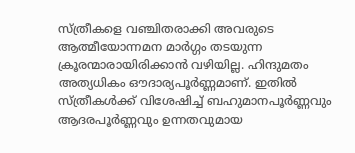സ്ത്രീകളെ വഞ്ചിതരാക്കി അവരുടെ ആത്മീയോന്നമന മാര്‍ഗ്ഗം തടയുന്ന ക്രൂരന്മാരായിരിക്കാന്‍ വഴിയില്ല. ഹിന്ദുമതം അത്യധികം ഔദാര്യപൂര്‍ണ്ണമാണ്. ഇതില്‍ സ്ത്രീകള്‍ക്ക് വിശേഷിച്ച് ബഹുമാനപൂര്‍ണ്ണവും ആദരപൂര്‍ണ്ണവും ഉന്നതവുമായ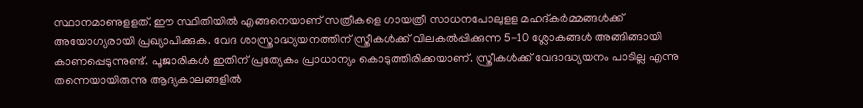സ്ഥാനമാണുളളത്. ഈ സ്ഥിതിയില്‍ എങ്ങനെയാണ് സത്രീകളെ ഗായത്രീ സാധനപോലുളള മഹദ്കര്‍മ്മങ്ങള്‍ക്ക് അയോഗ്യരായി പ്രഖ്യാപിക്കുക. വേദ ശാസ്ത്രാദ്ധ്യയനത്തിന് സ്ത്രീകള്‍ക്ക് വിലകല്‍പ്പിക്കുന്ന 5-10 ശ്ലോകങ്ങള്‍ അങ്ങിങ്ങായി കാണപ്പെടുന്നുണ്ട്. പൂജാരികള്‍ ഇതിന് പ്രത്യേകം പ്രാധാന്യം കൊടുത്തിരിക്കയാണ്. സ്ത്രീകള്‍ക്ക് വേദാദ്ധ്യയനം പാടില്ല എന്നു തന്നെയായിരുന്നു ആദ്യകാലങ്ങളില്‍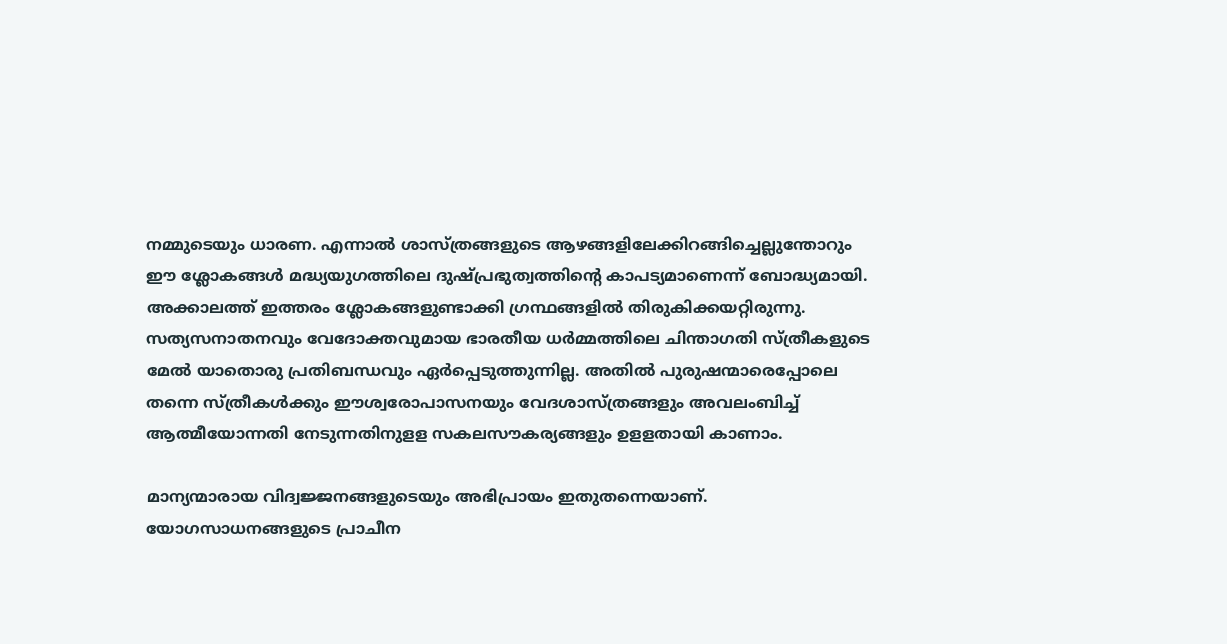നമ്മുടെയും ധാരണ. എന്നാല്‍ ശാസ്ത്രങ്ങളുടെ ആഴങ്ങളിലേക്കിറങ്ങിച്ചെല്ലുന്തോറും ഈ ശ്ലോകങ്ങള്‍ മദ്ധ്യയുഗത്തിലെ ദുഷ്പ്രഭുത്വത്തിന്റെ കാപട്യമാണെന്ന് ബോദ്ധ്യമായി. അക്കാലത്ത് ഇത്തരം ശ്ലോകങ്ങളുണ്ടാക്കി ഗ്രന്ഥങ്ങളില്‍ തിരുകിക്കയറ്റിരുന്നു. സത്യസനാതനവും വേദോക്തവുമായ ഭാരതീയ ധര്‍മ്മത്തിലെ ചിന്താഗതി സ്ത്രീകളുടെ മേല്‍ യാതൊരു പ്രതിബന്ധവും ഏര്‍പ്പെടുത്തുന്നില്ല. അതില്‍ പുരുഷന്മാരെപ്പോലെ തന്നെ സ്ത്രീകള്‍ക്കും ഈശ്വരോപാസനയും വേദശാസ്ത്രങ്ങളും അവലംബിച്ച് ആത്മീയോന്നതി നേടുന്നതിനുളള സകലസൗകര്യങ്ങളും ഉളളതായി കാണാം.

മാന്യന്മാരായ വിദ്വജ്ജനങ്ങളുടെയും അഭിപ്രായം ഇതുതന്നെയാണ്. യോഗസാധനങ്ങളുടെ പ്രാചീന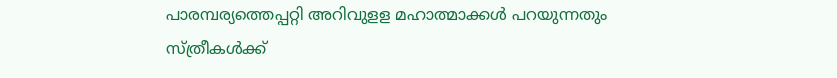പാരമ്പര്യത്തെപ്പറ്റി അറിവുളള മഹാത്മാക്കള്‍ പറയുന്നതും സ്ത്രീകള്‍ക്ക്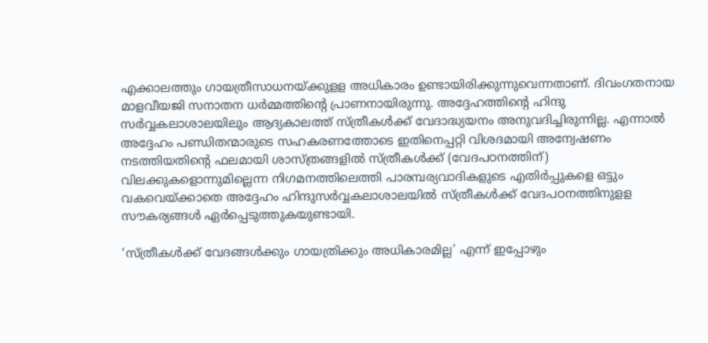എക്കാലത്തും ഗായത്രീസാധനയ്‌ക്കുളള അധികാരം ഉണ്ടായിരിക്കുന്നുവെന്നതാണ്. ദിവംഗതനായ മാളവീയജി സനാതന ധര്‍മ്മത്തിന്റെ പ്രാണനായിരുന്നു. അദ്ദേഹത്തിന്റെ ഹിന്ദു സര്‍വ്വകലാശാലയിലും ആദ്യകാലത്ത് സ്ത്രീകള്‍ക്ക് വേദാദ്ധ്യയനം അനുവദിച്ചിരുന്നില്ല. എന്നാല്‍ അദ്ദേഹം പണ്ഡിതന്മാരുടെ സഹകരണത്തോടെ ഇതിനെപ്പറ്റി വിശദമായി അന്വേഷണം നടത്തിയതിന്റെ ഫലമായി ശാസ്ത്രങ്ങളില്‍ സ്ത്രീകള്‍ക്ക് (വേദപഠനത്തിന്) വിലക്കുകളൊന്നുമില്ലെന്ന നിഗമനത്തിലെത്തി പാരമ്പര്യവാദികളുടെ എതിര്‍പ്പുകളെ ഒട്ടും വകവെയ്‌ക്കാതെ അദ്ദേഹം ഹിന്ദുസര്‍വ്വകലാശാലയില്‍ സ്ത്രീകള്‍ക്ക് വേദപഠനത്തിനുളള സൗകര്യങ്ങള്‍ ഏര്‍പ്പെടുത്തുകയുണ്ടായി.

‘സ്ത്രീകള്‍ക്ക് വേദങ്ങള്‍ക്കും ഗായത്രിക്കും അധികാരമില്ല’ എന്ന് ഇപ്പോഴും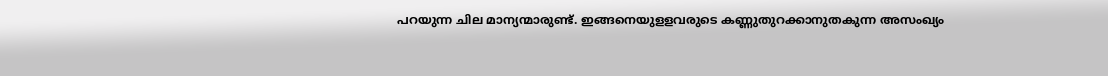പറയുന്ന ചില മാന്യന്മാരുണ്ട്. ഇങ്ങനെയുളളവരുടെ കണ്ണുതുറക്കാനുതകുന്ന അസംഖ്യം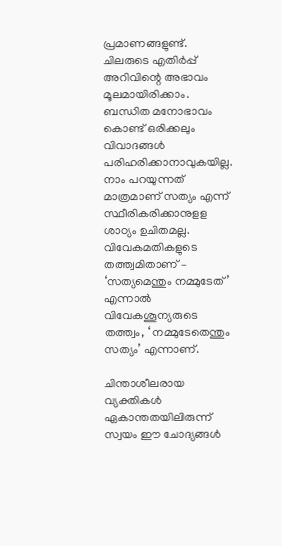പ്രമാണങ്ങളുണ്ട്. ചിലരുടെ എതിര്‍പ്പ് അറിവിന്റെ അഭാവം മൂലമായിരിക്കാം. ബന്ധിത മനോഭാവം കൊണ്ട് ഒരിക്കലും വിവാദങ്ങള്‍ പരിഹരിക്കാനാവുകയില്ല. നാം പറയുന്നത് മാത്രമാണ് സത്യം എന്ന് സ്ഥീരികരിക്കാനുളള ശാഠ്യം ഉചിതമല്ല. വിവേകമതികളുടെ തത്ത്വമിതാണ് – ‘സത്യമെന്തും നമ്മുടേത്’ എന്നാല്‍ വിവേകശൂന്യരുടെ തത്ത്വം, ‘ നമ്മുടേതെന്തും സത്യം’ എന്നാണ്.

ചിന്താശീലരായ വ്യക്തികള്‍ ഏകാന്തതയിലിരുന്ന് സ്വയം ഈ ചോദ്യങ്ങള്‍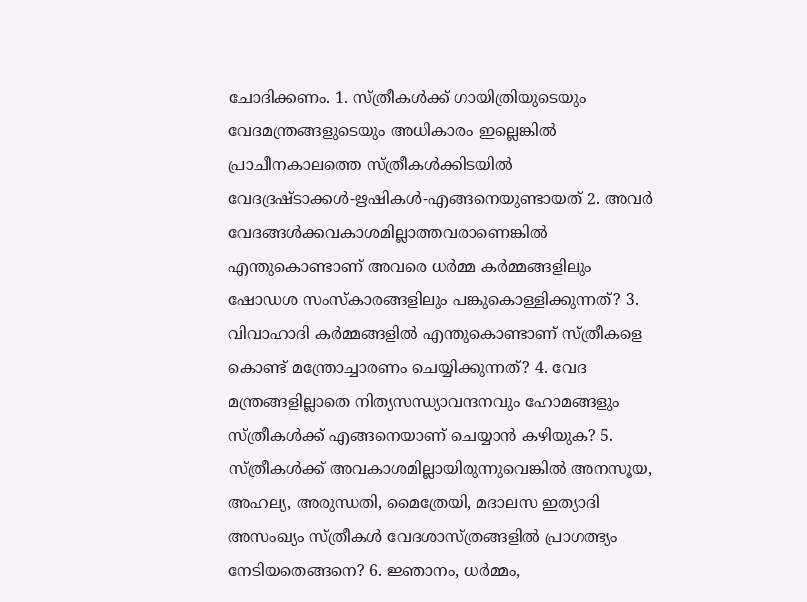ചോദിക്കണം. 1. സ്ത്രീകള്‍ക്ക് ഗായിത്രിയുടെയും വേദമന്ത്രങ്ങളുടെയും അധികാരം ഇല്ലെങ്കില്‍ പ്രാചീനകാലത്തെ സ്ത്രീകള്‍ക്കിടയില്‍ വേദദ്രഷ്ടാക്കള്‍-ഋഷികള്‍-എങ്ങനെയുണ്ടായത് 2. അവര്‍ വേദങ്ങള്‍ക്കവകാശമില്ലാത്തവരാണെങ്കില്‍ എന്തുകൊണ്ടാണ് അവരെ ധര്‍മ്മ കര്‍മ്മങ്ങളിലും ഷോഡശ സംസ്‌കാരങ്ങളിലും പങ്കുകൊള്ളിക്കുന്നത്? 3. വിവാഹാദി കര്‍മ്മങ്ങളില്‍ എന്തുകൊണ്ടാണ് സ്ത്രീകളെ കൊണ്ട് മന്ത്രോച്ചാരണം ചെയ്യിക്കുന്നത്? 4. വേദ മന്ത്രങ്ങളില്ലാതെ നിത്യസന്ധ്യാവന്ദനവും ഹോമങ്ങളും സ്ത്രീകള്‍ക്ക് എങ്ങനെയാണ് ചെയ്യാന്‍ കഴിയുക? 5. സ്ത്രീകള്‍ക്ക് അവകാശമില്ലായിരുന്നുവെങ്കില്‍ അനസൂയ, അഹല്യ, അരുന്ധതി, മൈത്രേയി, മദാലസ ഇത്യാദി അസംഖ്യം സ്ത്രീകള്‍ വേദശാസ്ത്രങ്ങളില്‍ പ്രാഗത്ഭ്യം നേടിയതെങ്ങനെ? 6. ജ്ഞാനം, ധര്‍മ്മം,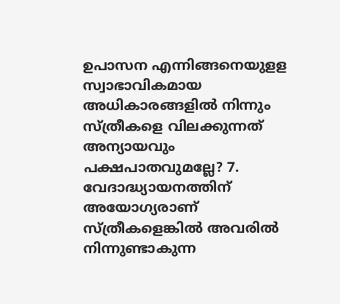ഉപാസന എന്നിങ്ങനെയുളള സ്വാഭാവികമായ അധികാരങ്ങളില്‍ നിന്നും സ്ത്രീകളെ വിലക്കുന്നത് അന്യായവും പക്ഷപാതവുമല്ലേ? 7. വേദാദ്ധ്യായനത്തിന് അയോഗ്യരാണ് സ്ത്രീകളെങ്കില്‍ അവരില്‍ നിന്നുണ്ടാകുന്ന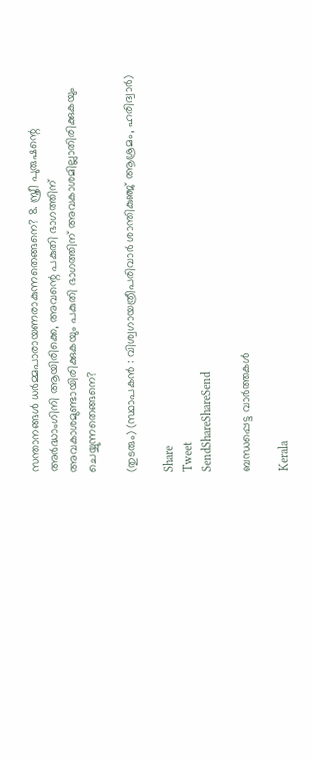സന്താനങ്ങള്‍ ധര്‍മ്മപാരായണരാകുന്നതെങ്ങനെ? 8. സ്ത്രീ പുരുഷന്റെ അര്‍ദ്ധാംഗിനി ആയിരിക്കെ, അവന്റെ പകുതി ഭാഗത്തിന് അവകാശമുണ്ടായിരിക്കുകയും പകുതി ഭാഗത്തിന് അവകാശമില്ലാതിരിക്കുകയും ചെയ്യുന്നതെങ്ങനെ?

(തുടരും) (സ്ഥാപകന്‍ : വിശ്വഗായത്രീപരിവാര്‍ ശാന്തികുഞ്ജ് ആശ്രമം, ഹരിദ്വാര്‍)

Share
Tweet
SendShareShareSend

ബന്ധപ്പെട്ട വാര്‍ത്തകള്‍

Kerala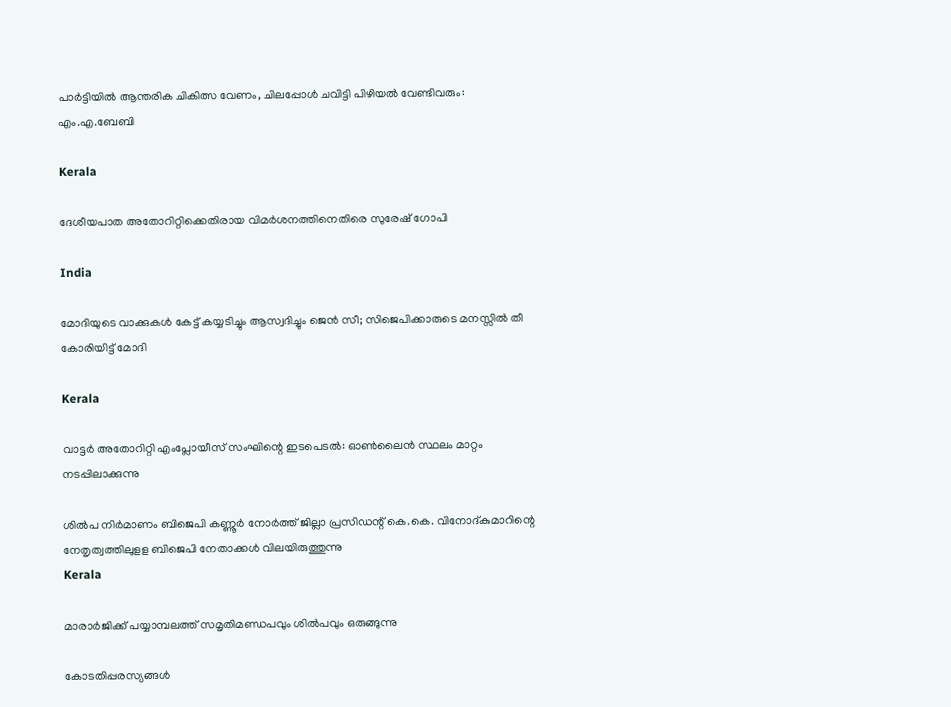പാര്‍ട്ടിയില്‍ ആന്തരിക ചികിത്സ വേണം, ചിലപ്പോള്‍ ചവിട്ടി പിഴിയല്‍ വേണ്ടിവരും: എം.എ.ബേബി

Kerala

ദേശീയപാത അതോറിറ്റിക്കെതിരായ വിമര്‍ശനത്തിനെതിരെ സുരേഷ് ഗോപി

India

മോദിയുടെ വാക്കുകള്‍ കേട്ട് കയ്യടിച്ചും ആസ്വദിച്ചും ജെന്‍ സീ; സിജെപിക്കാരുടെ മനസ്സില്‍ തീ കോരിയിട്ട് മോദി

Kerala

വാട്ടര്‍ അതോറിറ്റി എംപ്ലോയീസ് സംഘിന്റെ ഇടപെടല്‍: ഓണ്‍ലൈന്‍ സ്ഥലം മാറ്റം നടപ്പിലാക്കുന്നു

ശില്‍പ നിര്‍മാണം ബിജെപി കണ്ണൂര്‍ നോര്‍ത്ത് ജില്ലാ പ്രസിഡന്റ് കെ.കെ. വിനോദ്കുമാറിന്റെ നേതൃത്വത്തിലുളള ബിജെപി നേതാക്കള്‍ വിലയിരുത്തുന്നു
Kerala

മാരാര്‍ജിക്ക് പയ്യാമ്പലത്ത് സമൃതിമണ്ഡപവും ശില്‍പവും ഒരുങ്ങുന്നു

കോടതിപ്പരസ്യങ്ങള്‍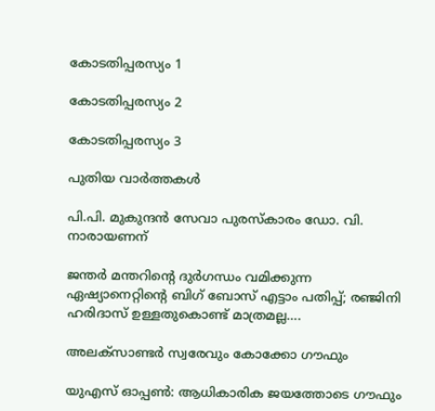കോടതിപ്പരസ്യം 1

കോടതിപ്പരസ്യം 2

കോടതിപ്പരസ്യം 3

പുതിയ വാര്‍ത്തകള്‍

പി.പി. മുകുന്ദന്‍ സേവാ പുരസ്‌കാരം ഡോ. വി. നാരായണന്

ജന്തര്‍ മന്തറിന്റെ ദുര്‍ഗന്ധം വമിക്കുന്ന ഏഷ്യാനെറ്റിന്റെ ബിഗ് ബോസ് എട്ടാം പതിപ്പ്; രഞ്ജിനി ഹരിദാസ് ഉള്ളതുകൊണ്ട് മാത്രമല്ല….

അലക്‌സാണ്ടര്‍ സ്വരേവും കോക്കോ ഗൗഫും

യുഎസ് ഓപ്പണ്‍: ആധികാരിക ജയത്തോടെ ഗൗഫും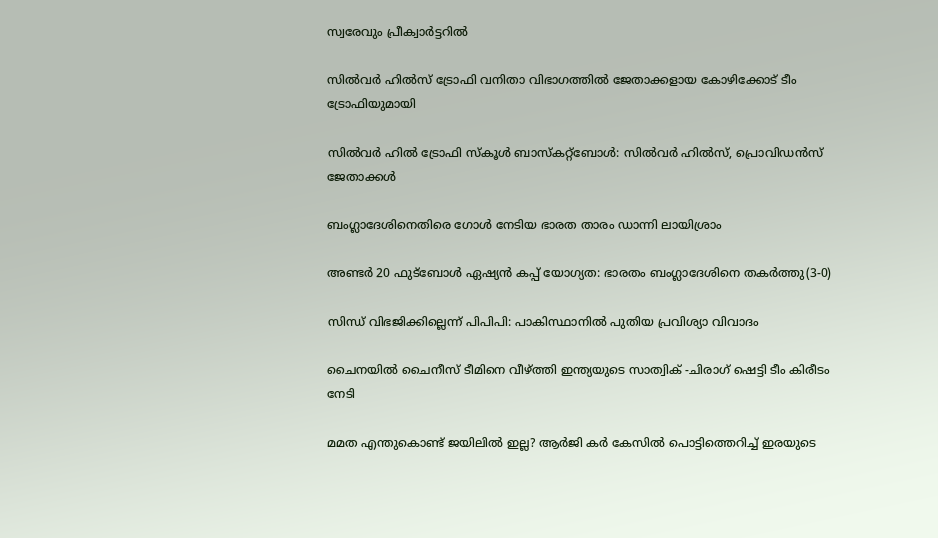സ്വരേവും പ്രീക്വാര്‍ട്ടറില്‍

സില്‍വര്‍ ഹില്‍സ് ട്രോഫി വനിതാ വിഭാഗത്തില്‍ ജേതാക്കളായ കോഴിക്കോട് ടീം ട്രോഫിയുമായി

സില്‍വര്‍ ഹില്‍ ട്രോഫി സ്‌കൂള്‍ ബാസ്‌കറ്റ്‌ബോള്‍: സില്‍വര്‍ ഹില്‍സ്, പ്രൊവിഡന്‍സ് ജേതാക്കള്‍

ബംഗ്ലാദേശിനെതിരെ ഗോള്‍ നേടിയ ഭാരത താരം ഡാന്നി ലായിശ്രാം

അണ്ടര്‍ 20 ഫുട്‌ബോള്‍ ഏഷ്യന്‍ കപ്പ് യോഗ്യത: ഭാരതം ബംഗ്ലാദേശിനെ തകര്‍ത്തു(3-0)

സിന്ധ് വിഭജിക്കില്ലെന്ന് പിപിപി: പാകിസ്ഥാനില്‍ പുതിയ പ്രവിശ്യാ വിവാദം

ചൈനയില്‍ ചൈനീസ് ടീമിനെ വീഴ്‌ത്തി ഇന്ത്യയുടെ സാത്വിക് -ചിരാഗ് ഷെട്ടി ടീം കിരീടം നേടി

മമത എന്തുകൊണ്ട് ജയിലില്‍ ഇല്ല? ആര്‍ജി കര്‍ കേസില്‍ പൊട്ടിത്തെറിച്ച് ഇരയുടെ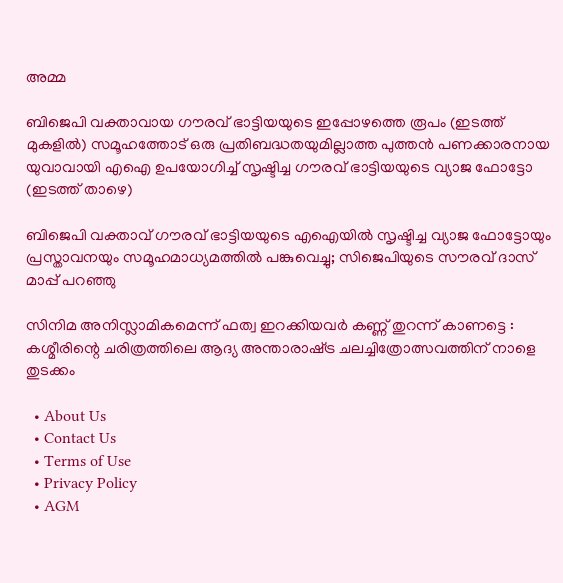അമ്മ

ബിജെപി വക്താവായ ഗൗരവ് ഭാട്ടിയയുടെ ഇപ്പോഴത്തെ രൂപം (ഇടത്ത് മുകളില്‍) സമൂഹത്തോട് ഒരു പ്രതിബദ്ധതയുമില്ലാത്ത പുത്തന്‍ പണക്കാരനായ യുവാവായി എഐ ഉപയോഗിച്ച് സൃഷ്ടിച്ച ഗൗരവ് ഭാട്ടിയയുടെ വ്യാജ ഫോട്ടോ (ഇടത്ത് താഴെ)

ബിജെപി വക്താവ് ഗൗരവ് ഭാട്ടിയയുടെ എഐയില്‍ സൃഷ്ടിച്ച വ്യാജ ഫോട്ടോയും പ്രസ്താവനയും സമൂഹമാധ്യമത്തില്‍ പങ്കുവെച്ചു; സിജെപിയുടെ സൗരവ് ദാസ് മാപ്പ് പറഞ്ഞു

സിനിമ അനിസ്ലാമികമെന്ന് ഫത്വ ഇറക്കിയവർ കണ്ണ് തുറന്ന് കാണട്ടെ : കശ്മീരിന്റെ ചരിത്രത്തിലെ ആദ്യ അന്താരാഷ്‌ട്ര ചലച്ചിത്രോത്സവത്തിന് നാളെ തുടക്കം

  • About Us
  • Contact Us
  • Terms of Use
  • Privacy Policy
  • AGM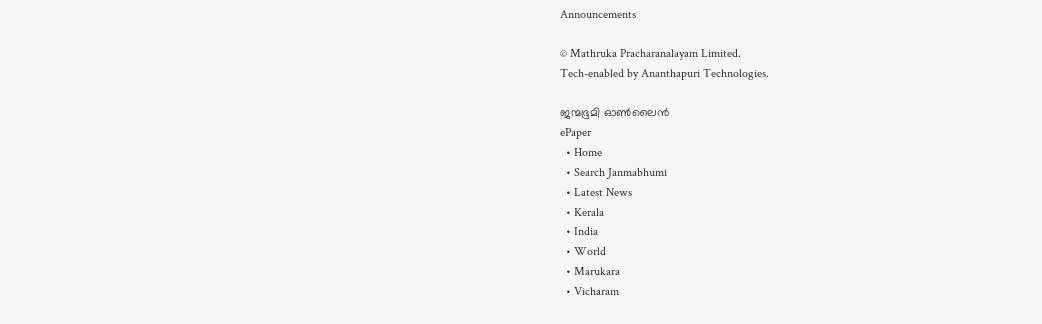Announcements

© Mathruka Pracharanalayam Limited.
Tech-enabled by Ananthapuri Technologies.

ജന്മഭൂമി ഓണ്‍ലൈന്‍
ePaper
  • Home
  • Search Janmabhumi
  • Latest News
  • Kerala
  • India
  • World
  • Marukara
  • Vicharam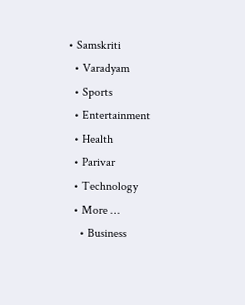• Samskriti
  • Varadyam
  • Sports
  • Entertainment
  • Health
  • Parivar
  • Technology
  • More …
    • Business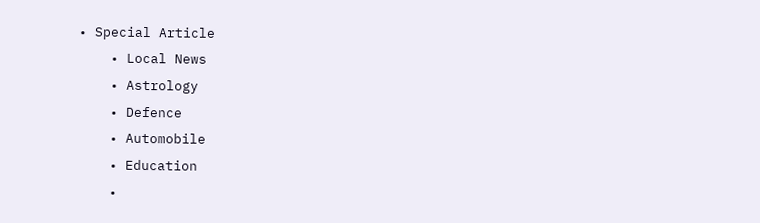• Special Article
    • Local News
    • Astrology
    • Defence
    • Automobile
    • Education
    •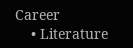Career
    • Literature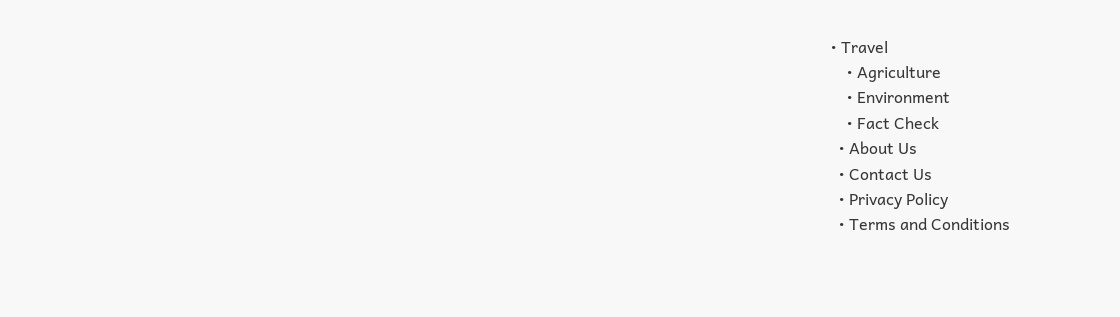• Travel
    • Agriculture
    • Environment
    • Fact Check
  • About Us
  • Contact Us
  • Privacy Policy
  • Terms and Conditions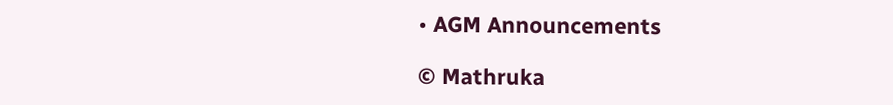• AGM Announcements

© Mathruka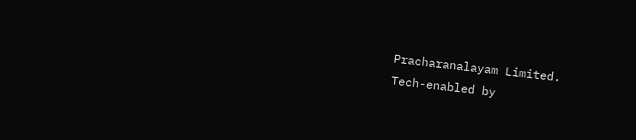Pracharanalayam Limited.
Tech-enabled by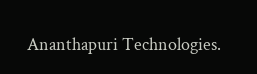Ananthapuri Technologies.